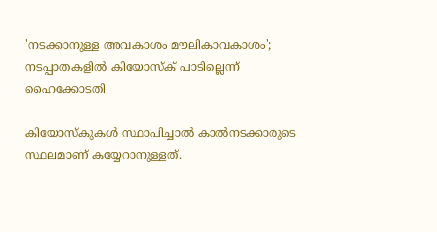'നടക്കാനുള്ള അവകാശം മൗലികാവകാശം'; നടപ്പാതകളില്‍ കിയോസ്‌ക് പാടില്ലെന്ന് ഹൈക്കോടതി

കിയോസ്‌കുകള്‍ സ്ഥാപിച്ചാല്‍ കാല്‍നടക്കാരുടെ സ്ഥലമാണ് കയ്യേറാനുള്ളത്.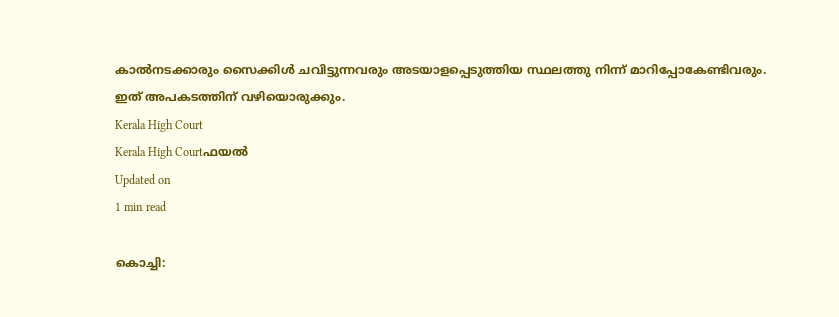കാല്‍നടക്കാരും സൈക്കിള്‍ ചവിട്ടുന്നവരും അടയാളപ്പെടുത്തിയ സ്ഥലത്തു നിന്ന് മാറിപ്പോകേണ്ടിവരും. ഇത് അപകടത്തിന് വഴിയൊരുക്കും.
Kerala High Court
Kerala High Courtഫയൽ
Updated on
1 min read

കൊച്ചി: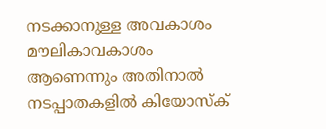നടക്കാനുള്ള അവകാശം മൗലികാവകാശം ആണെന്നും അതിനാല്‍ നടപ്പാതകളില്‍ കിയോസ്‌ക്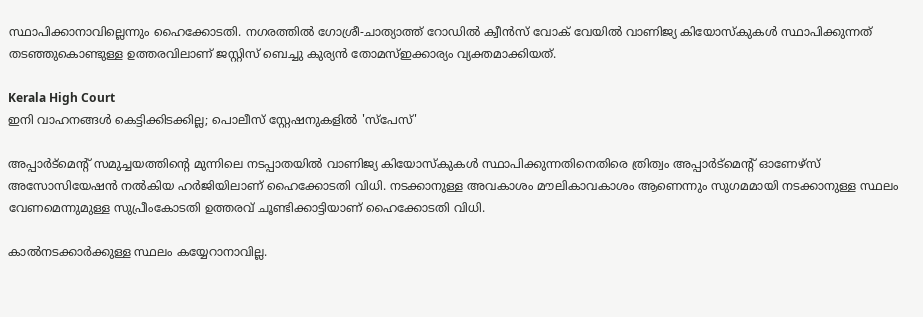സ്ഥാപിക്കാനാവില്ലെന്നും ഹൈക്കോടതി. നഗരത്തില്‍ ഗോശ്രീ-ചാത്യാത്ത് റോഡില്‍ ക്വീന്‍സ് വോക് വേയില്‍ വാണിജ്യ കിയോസ്‌കുകള്‍ സ്ഥാപിക്കുന്നത് തടഞ്ഞുകൊണ്ടുള്ള ഉത്തരവിലാണ് ജസ്റ്റിസ് ബെച്ചു കുര്യന്‍ തോമസ്ഇക്കാര്യം വ്യക്തമാക്കിയത്.

Kerala High Court
ഇനി വാഹനങ്ങള്‍ കെട്ടിക്കിടക്കില്ല; പൊലീസ് സ്റ്റേഷനുകളില്‍ 'സ്പേസ്'

അപ്പാര്‍ട്‌മെന്റ് സമുച്ചയത്തിന്റെ മുന്നിലെ നടപ്പാതയില്‍ വാണിജ്യ കിയോസ്‌കുകള്‍ സ്ഥാപിക്കുന്നതിനെതിരെ ത്രിത്വം അപ്പാര്‍ട്‌മെന്റ് ഓണേഴ്‌സ് അസോസിയേഷന്‍ നല്‍കിയ ഹര്‍ജിയിലാണ് ഹൈക്കോടതി വിധി. നടക്കാനുള്ള അവകാശം മൗലികാവകാശം ആണെന്നും സുഗമമായി നടക്കാനുള്ള സ്ഥലം വേണമെന്നുമുള്ള സുപ്രീംകോടതി ഉത്തരവ് ചൂണ്ടിക്കാട്ടിയാണ് ഹൈക്കോടതി വിധി.

കാല്‍നടക്കാര്‍ക്കുള്ള സ്ഥലം കയ്യേറാനാവില്ല.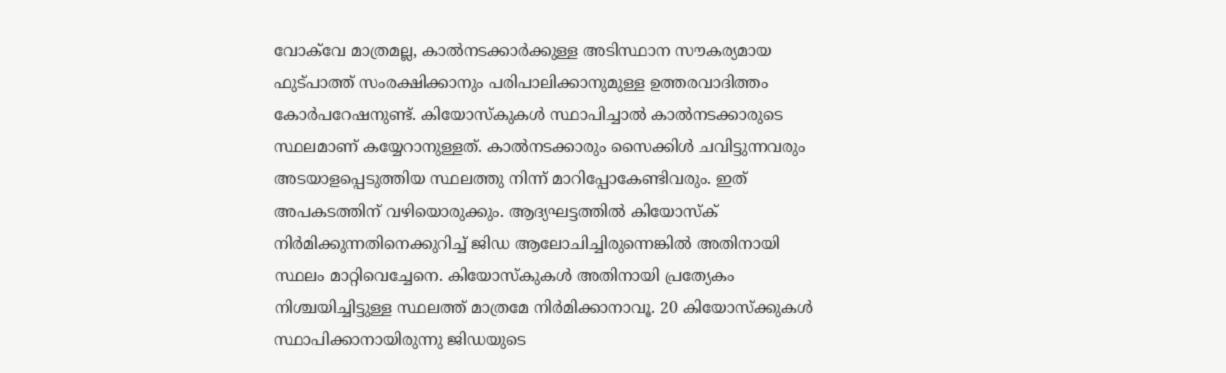വോക്‌വേ മാത്രമല്ല, കാല്‍നടക്കാര്‍ക്കുള്ള അടിസ്ഥാന സൗകര്യമായ ഫുട്പാത്ത് സംരക്ഷിക്കാനും പരിപാലിക്കാനുമുള്ള ഉത്തരവാദിത്തം കോര്‍പറേഷനുണ്ട്. കിയോസ്‌കുകള്‍ സ്ഥാപിച്ചാല്‍ കാല്‍നടക്കാരുടെ സ്ഥലമാണ് കയ്യേറാനുള്ളത്. കാല്‍നടക്കാരും സൈക്കിള്‍ ചവിട്ടുന്നവരും അടയാളപ്പെടുത്തിയ സ്ഥലത്തു നിന്ന് മാറിപ്പോകേണ്ടിവരും. ഇത് അപകടത്തിന് വഴിയൊരുക്കും. ആദ്യഘട്ടത്തില്‍ കിയോസ്‌ക് നിര്‍മിക്കുന്നതിനെക്കുറിച്ച് ജിഡ ആലോചിച്ചിരുന്നെങ്കില്‍ അതിനായി സ്ഥലം മാറ്റിവെച്ചേനെ. കിയോസ്‌കുകള്‍ അതിനായി പ്രത്യേകം നിശ്ചയിച്ചിട്ടുള്ള സ്ഥലത്ത് മാത്രമേ നിര്‍മിക്കാനാവൂ. 20 കിയോസ്‌ക്കുകള്‍ സ്ഥാപിക്കാനായിരുന്നു ജിഡയുടെ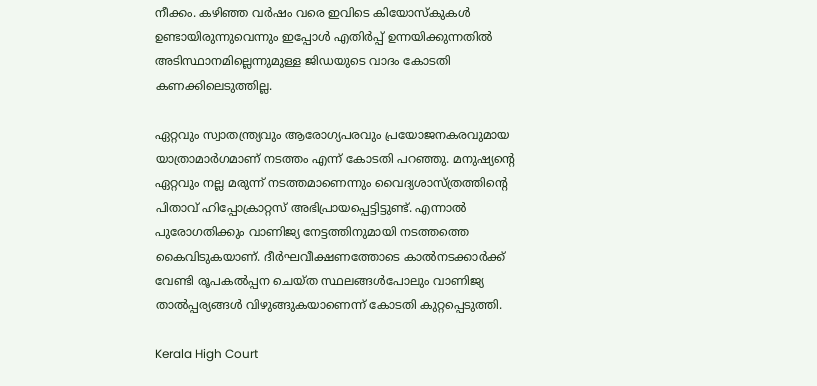നീക്കം. കഴിഞ്ഞ വര്‍ഷം വരെ ഇവിടെ കിയോസ്‌കുകള്‍ ഉണ്ടായിരുന്നുവെന്നും ഇപ്പോള്‍ എതിര്‍പ്പ് ഉന്നയിക്കുന്നതില്‍ അടിസ്ഥാനമില്ലെന്നുമുള്ള ജിഡയുടെ വാദം കോടതി കണക്കിലെടുത്തില്ല.

ഏറ്റവും സ്വാതന്ത്ര്യവും ആരോഗ്യപരവും പ്രയോജനകരവുമായ യാത്രാമാര്‍ഗമാണ് നടത്തം എന്ന് കോടതി പറഞ്ഞു. മനുഷ്യന്റെ ഏറ്റവും നല്ല മരുന്ന് നടത്തമാണെന്നും വൈദ്യശാസ്ത്രത്തിന്റെ പിതാവ് ഹിപ്പോക്രാറ്റസ് അഭിപ്രായപ്പെട്ടിട്ടുണ്ട്. എന്നാല്‍ പുരോഗതിക്കും വാണിജ്യ നേട്ടത്തിനുമായി നടത്തത്തെ കൈവിടുകയാണ്. ദീര്‍ഘവീക്ഷണത്തോടെ കാല്‍നടക്കാര്‍ക്ക് വേണ്ടി രൂപകല്‍പ്പന ചെയ്ത സ്ഥലങ്ങള്‍പോലും വാണിജ്യ താല്‍പ്പര്യങ്ങള്‍ വിഴുങ്ങുകയാണെന്ന് കോടതി കുറ്റപ്പെടുത്തി.

Kerala High Court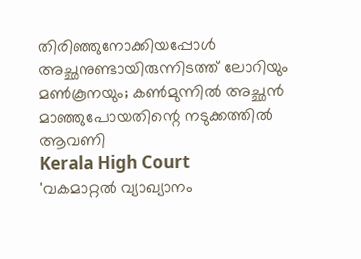തിരിഞ്ഞുനോക്കിയപ്പോള്‍ അച്ഛനുണ്ടായിരുന്നിടത്ത് ലോറിയും മണ്‍കൂനയും; കണ്‍മുന്നില്‍ അച്ഛന്‍ മാഞ്ഞുപോയതിന്റെ നടുക്കത്തില്‍ ആവണി
Kerala High Court
'വകമാറ്റല്‍ വ്യാഖ്യാനം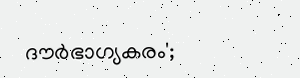ദൗര്‍ഭാഗ്യകരം';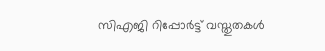സിഎജി റിപ്പോര്‍ട്ട് വസ്തുതകള്‍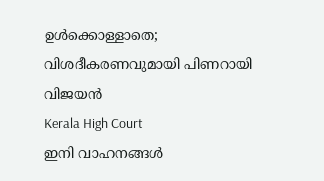ഉള്‍ക്കൊള്ളാതെ; വിശദീകരണവുമായി പിണറായി വിജയന്‍
Kerala High Court
ഇനി വാഹനങ്ങള്‍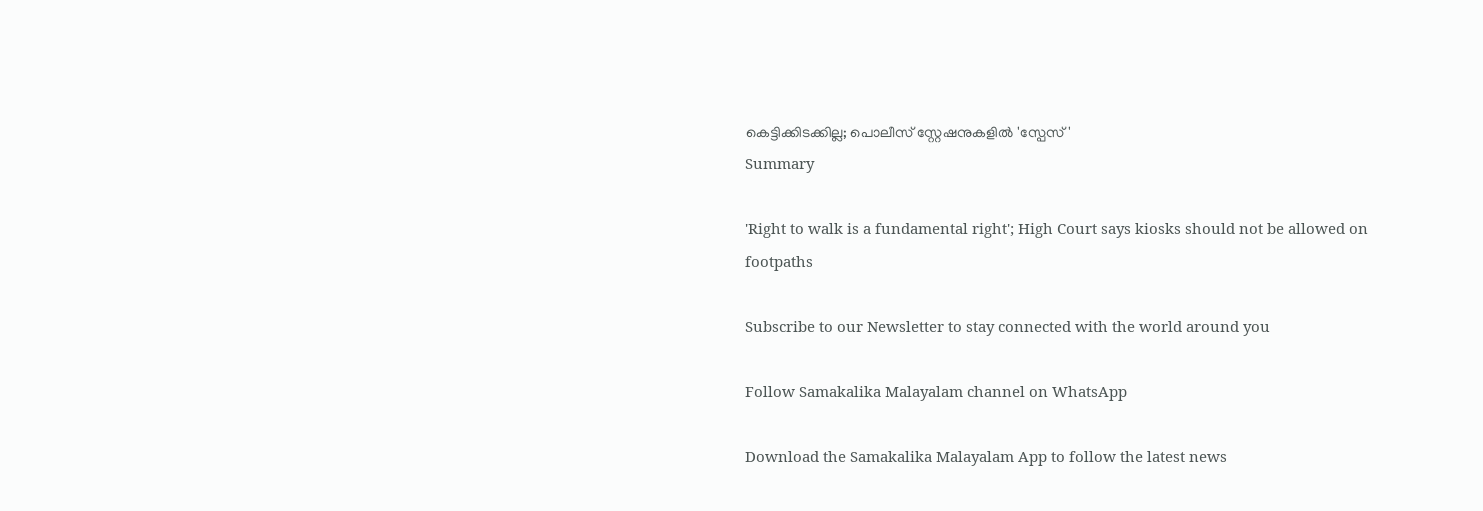കെട്ടിക്കിടക്കില്ല; പൊലീസ് സ്റ്റേഷനുകളില്‍ 'സ്പേസ്'
Summary

'Right to walk is a fundamental right'; High Court says kiosks should not be allowed on footpaths

Subscribe to our Newsletter to stay connected with the world around you

Follow Samakalika Malayalam channel on WhatsApp

Download the Samakalika Malayalam App to follow the latest news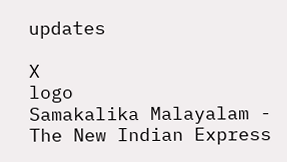updates

X
logo
Samakalika Malayalam - The New Indian Express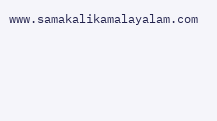www.samakalikamalayalam.com